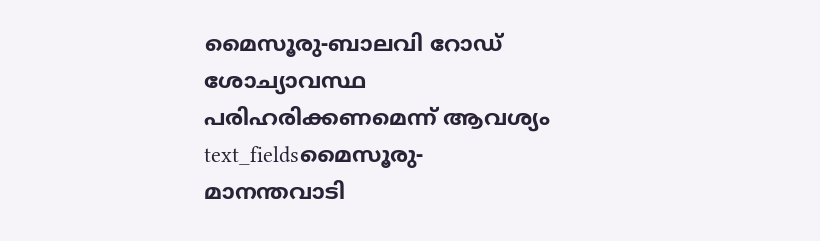മൈസൂരു-ബാലവി റോഡ് ശോച്യാവസ്ഥ പരിഹരിക്കണമെന്ന് ആവശ്യം
text_fieldsമൈസൂരു- മാനന്തവാടി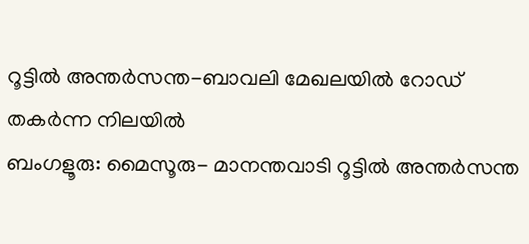റൂട്ടിൽ അന്തർസന്ത-ബാവലി മേഖലയിൽ റോഡ് തകർന്ന നിലയിൽ
ബംഗളൂരു: മൈസൂരു- മാനന്തവാടി റൂട്ടിൽ അന്തർസന്ത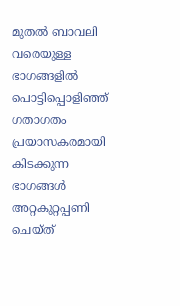മുതൽ ബാവലി വരെയുള്ള ഭാഗങ്ങളിൽ പൊട്ടിപ്പൊളിഞ്ഞ് ഗതാഗതം പ്രയാസകരമായി കിടക്കുന്ന ഭാഗങ്ങൾ അറ്റകുറ്റപ്പണി ചെയ്ത്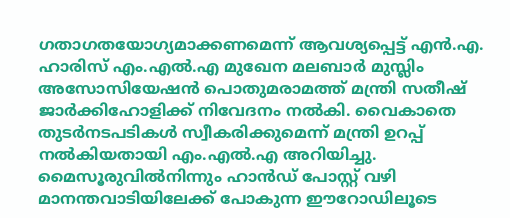ഗതാഗതയോഗ്യമാക്കണമെന്ന് ആവശ്യപ്പെട്ട് എൻ.എ. ഹാരിസ് എം.എൽ.എ മുഖേന മലബാർ മുസ്ലിം അസോസിയേഷൻ പൊതുമരാമത്ത് മന്ത്രി സതീഷ് ജാർക്കിഹോളിക്ക് നിവേദനം നൽകി. വൈകാതെ തുടർനടപടികൾ സ്വീകരിക്കുമെന്ന് മന്ത്രി ഉറപ്പ് നൽകിയതായി എം.എൽ.എ അറിയിച്ചു.
മൈസൂരുവിൽനിന്നും ഹാൻഡ് പോസ്റ്റ് വഴി മാനന്തവാടിയിലേക്ക് പോകുന്ന ഈറോഡിലൂടെ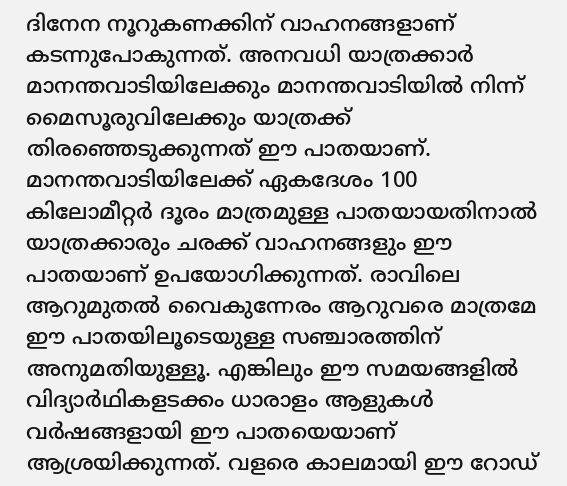ദിനേന നൂറുകണക്കിന് വാഹനങ്ങളാണ് കടന്നുപോകുന്നത്. അനവധി യാത്രക്കാർ മാനന്തവാടിയിലേക്കും മാനന്തവാടിയിൽ നിന്ന് മൈസൂരുവിലേക്കും യാത്രക്ക് തിരഞ്ഞെടുക്കുന്നത് ഈ പാതയാണ്.
മാനന്തവാടിയിലേക്ക് ഏകദേശം 100 കിലോമീറ്റർ ദൂരം മാത്രമുള്ള പാതയായതിനാൽ യാത്രക്കാരും ചരക്ക് വാഹനങ്ങളും ഈ പാതയാണ് ഉപയോഗിക്കുന്നത്. രാവിലെ ആറുമുതൽ വൈകുന്നേരം ആറുവരെ മാത്രമേ ഈ പാതയിലൂടെയുള്ള സഞ്ചാരത്തിന് അനുമതിയുള്ളൂ. എങ്കിലും ഈ സമയങ്ങളിൽ വിദ്യാർഥികളടക്കം ധാരാളം ആളുകൾ വർഷങ്ങളായി ഈ പാതയെയാണ് ആശ്രയിക്കുന്നത്. വളരെ കാലമായി ഈ റോഡ്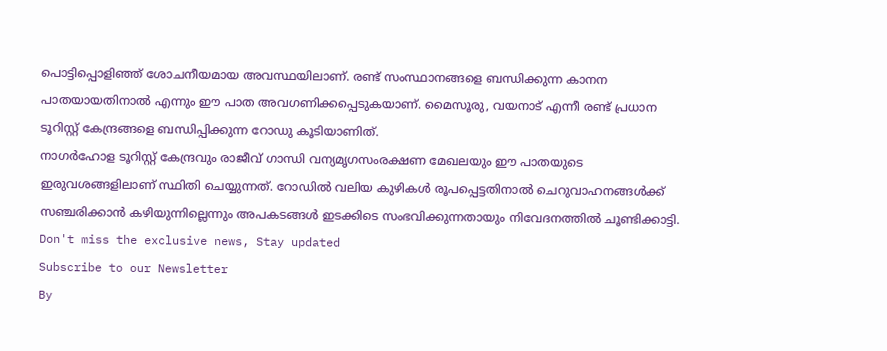പൊട്ടിപ്പൊളിഞ്ഞ് ശോചനീയമായ അവസ്ഥയിലാണ്. രണ്ട് സംസ്ഥാനങ്ങളെ ബന്ധിക്കുന്ന കാനന പാതയായതിനാൽ എന്നും ഈ പാത അവഗണിക്കപ്പെടുകയാണ്. മൈസൂരു, വയനാട് എന്നീ രണ്ട് പ്രധാന ടൂറിസ്റ്റ് കേന്ദ്രങ്ങളെ ബന്ധിപ്പിക്കുന്ന റോഡു കൂടിയാണിത്.
നാഗർഹോള ടൂറിസ്റ്റ് കേന്ദ്രവും രാജീവ് ഗാന്ധി വന്യമൃഗസംരക്ഷണ മേഖലയും ഈ പാതയുടെ ഇരുവശങ്ങളിലാണ് സ്ഥിതി ചെയ്യുന്നത്. റോഡിൽ വലിയ കുഴികൾ രൂപപ്പെട്ടതിനാൽ ചെറുവാഹനങ്ങൾക്ക് സഞ്ചരിക്കാൻ കഴിയുന്നില്ലെന്നും അപകടങ്ങൾ ഇടക്കിടെ സംഭവിക്കുന്നതായും നിവേദനത്തിൽ ചൂണ്ടിക്കാട്ടി.
Don't miss the exclusive news, Stay updated
Subscribe to our Newsletter
By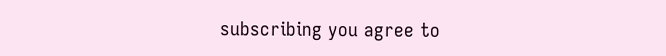subscribing you agree to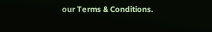our Terms & Conditions.